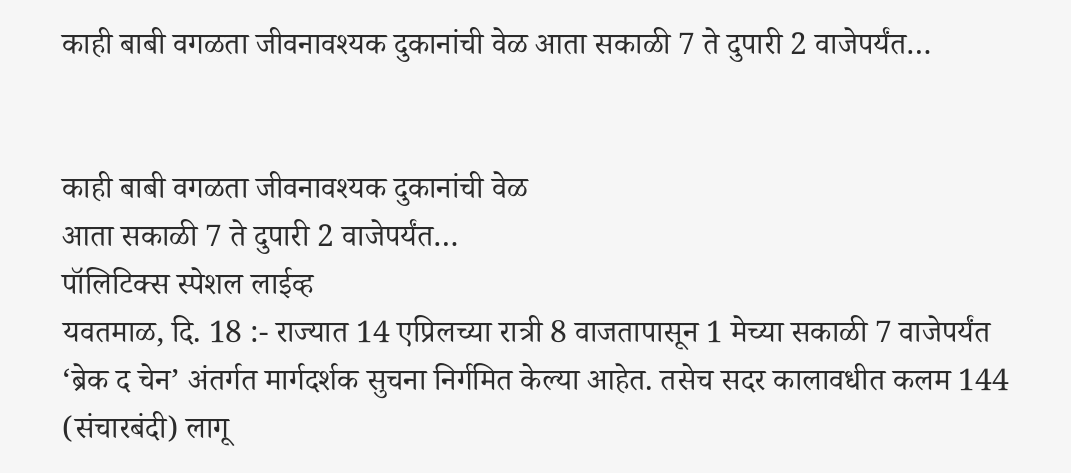काही बाबी वगळता जीवनावश्यक दुकानांची वेळ आता सकाळी 7 ते दुपारी 2 वाजेपर्यंत…


काही बाबी वगळता जीवनावश्यक दुकानांची वेळ
आता सकाळी 7 ते दुपारी 2 वाजेपर्यंत…
पॉलिटिक्स स्पेशल लाईव्ह
यवतमाळ, दि. 18 :- राज्यात 14 एप्रिलच्या रात्री 8 वाजतापासून 1 मेच्या सकाळी 7 वाजेपर्यंत ‘ब्रेक द चेन’ अंतर्गत मार्गदर्शक सुचना निर्गमित केल्या आहेत. तसेच सदर कालावधीत कलम 144 (संचारबंदी) लागू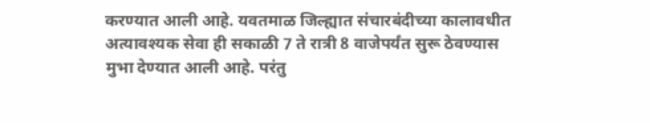करण्यात आली आहे. यवतमाळ जिल्ह्यात संचारबंदीच्या कालावधीत अत्यावश्यक सेवा ही सकाळी 7 ते रात्री 8 वाजेपर्यंत सुरू ठेवण्यास मुभा देण्यात आली आहे. परंतु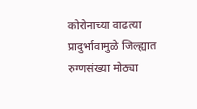कोरोनाच्या वाढत्या प्रादुर्भावामुळे जिल्ह्यात रुग्णसंख्या मोठ्या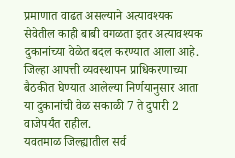प्रमाणात वाढत असल्याने अत्यावश्यक सेवेतील काही बाबी वगळता इतर अत्यावश्यक दुकानांच्या वेळेत बदल करण्यात आला आहे. जिल्हा आपत्ती व्यवस्थापन प्राधिकरणाच्या बैठकीत घेण्यात आलेल्या निर्णयानुसार आता या दुकानांची वेळ सकाळी 7 ते दुपारी 2 वाजेपर्यंत राहील.
यवतमाळ जिल्ह्यातील सर्व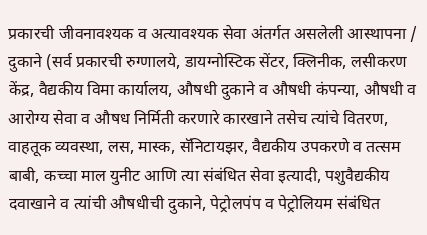प्रकारची जीवनावश्यक व अत्यावश्यक सेवा अंतर्गत असलेली आस्थापना / दुकाने (सर्व प्रकारची रुग्णालये, डायग्नोस्टिक सेंटर, क्लिनीक, लसीकरण केंद्र, वैद्यकीय विमा कार्यालय, औषधी दुकाने व औषधी कंपन्या, औषधी व आरोग्य सेवा व औषध निर्मिती करणारे कारखाने तसेच त्यांचे वितरण, वाहतूक व्यवस्था, लस, मास्क, सॅनिटायझर, वैद्यकीय उपकरणे व तत्सम बाबी, कच्चा माल युनीट आणि त्या संबंधित सेवा इत्यादी, पशुवैद्यकीय दवाखाने व त्यांची औषधीची दुकाने, पेट्रोलपंप व पेट्रोलियम संबंधित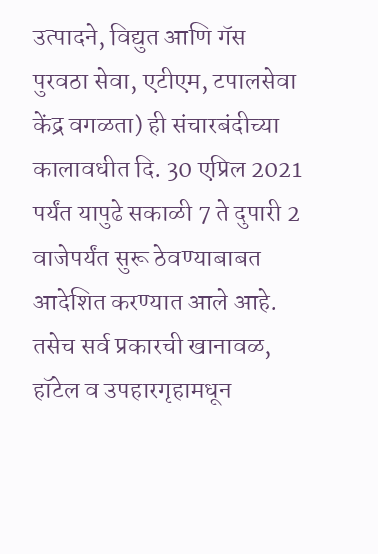उत्पादने, विद्युत आणि गॅस पुरवठा सेवा, एटीएम, टपालसेवा केंद्र वगळता) ही संचारबंदीच्या कालावधीत दि. 30 एप्रिल 2021 पर्यंत यापुढे सकाळी 7 ते दुपारी 2 वाजेपर्यंत सुरू ठेवण्याबाबत आदेशित करण्यात आले आहे.
तसेच सर्व प्रकारची खानावळ, हॉटेल व उपहारगृहामधून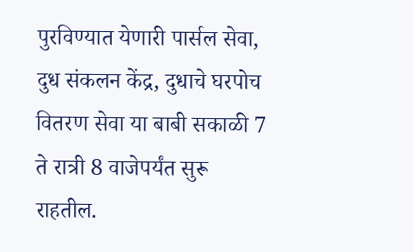पुरविण्यात येणारी पार्सल सेवा, दुध संकलन केंद्र, दुधाचे घरपोच वितरण सेवा या बाबी सकाळी 7 ते रात्री 8 वाजेपर्यंत सुरू राहतील.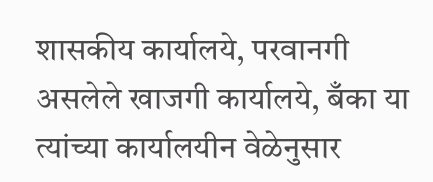शासकीय कार्यालये, परवानगी असलेले खाजगी कार्यालये, बँका या त्यांच्या कार्यालयीन वेळेनुसार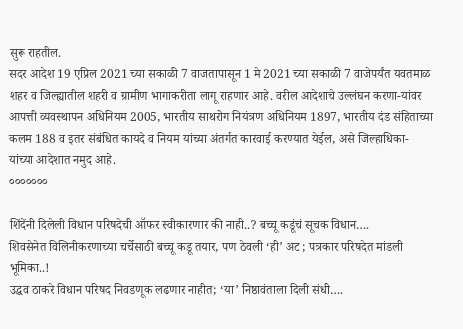सुरू राहतील.
सदर आदेश 19 एप्रिल 2021 च्या सकाळी 7 वाजतापासून 1 मे 2021 च्या सकाळी 7 वाजेपर्यंत यवतमाळ शहर व जिल्ह्यातील शहरी व ग्रामीण भागाकरीता लागू राहणार आहे. वरील आदेशाचे उल्लंघन करणा-यांवर आपत्ती व्यवस्थापन अधिनियम 2005, भारतीय साथरोग नियंत्रण अधिनियम 1897, भारतीय दंड संहिताच्या कलम 188 व इतर संबंधित कायदे व नियम यांच्या अंतर्गत कारवाई करण्यात येईल, असे जिल्हाधिका-यांच्या आदेशात नमुद आहे.
०००००००

शिंदेंनी दिलेली विधान परिषदेची ऑफर स्वीकारणार की नाही..? बच्चू कडूंचं सूचक विधान….
शिवसेनेत विलिनीकरणाच्या चर्चेसाठी बच्चू कडू तयार, पण ठेवली ‘ही’ अट ; पत्रकार परिषदेत मांडली भूमिका..!
उद्धव ठाकरे विधान परिषद निवडणूक लढणार नाहीत; ‘या’ निष्ठावंताला दिली संधी….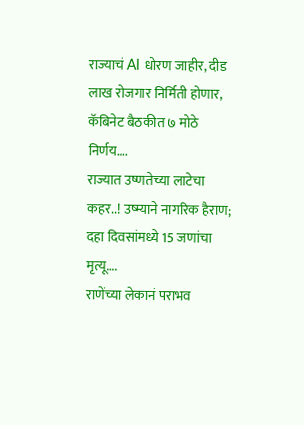राज्याचं AI धोरण जाहीर, दीड लाख रोजगार निर्मिती होणार, कॅबिनेट बैठकीत ७ मोठे निर्णय….
राज्यात उष्णतेच्या लाटेचा कहर..! उष्म्याने नागरिक हैराण; दहा दिवसांमध्ये 15 जणांचा मृत्यू….
राणेंच्या लेकानं पराभव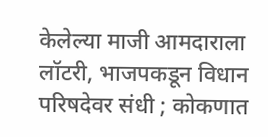केलेल्या माजी आमदाराला लॉटरी, भाजपकडून विधान परिषदेवर संधी ; कोकणात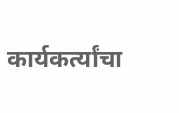कार्यकर्त्यांचा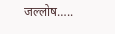जल्लोष…..